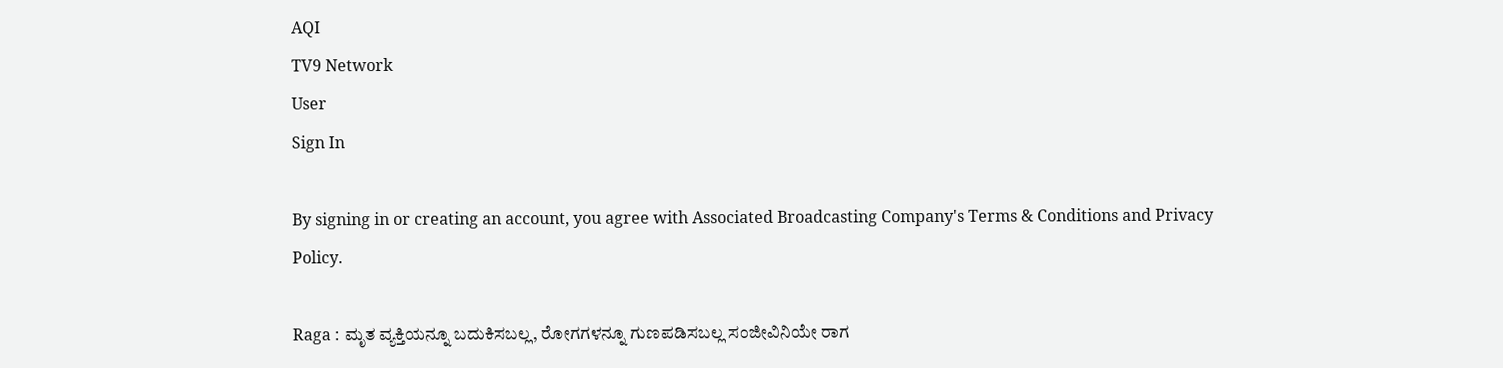AQI
TV9 Network
User
Sign In

By signing in or creating an account, you agree with Associated Broadcasting Company's Terms & Conditions and Privacy Policy.

Raga : ಮೃತ ವ್ಯಕ್ತಿಯನ್ನೂ ಬದುಕಿಸಬಲ್ಲ, ರೋಗಗಳನ್ನೂ ಗುಣಪಡಿಸಬಲ್ಲ ಸಂಜೀವಿನಿಯೇ ರಾಗ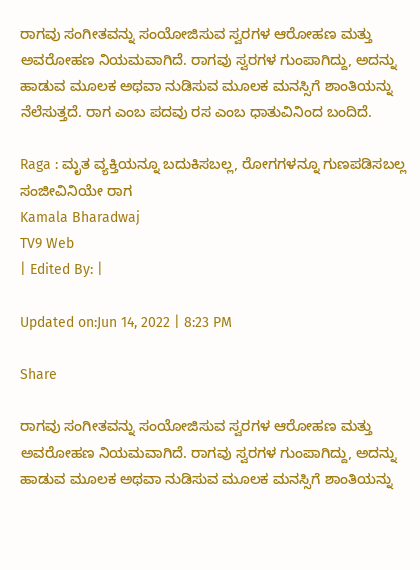ರಾಗವು ಸಂಗೀತವನ್ನು ಸಂಯೋಜಿಸುವ ಸ್ವರಗಳ ಆರೋಹಣ ಮತ್ತು ಅವರೋಹಣ ನಿಯಮವಾಗಿದೆ. ರಾಗವು ಸ್ವರಗಳ ಗುಂಪಾಗಿದ್ದು, ಅದನ್ನು ಹಾಡುವ ಮೂಲಕ ಅಥವಾ ನುಡಿಸುವ ಮೂಲಕ ಮನಸ್ಸಿಗೆ ಶಾಂತಿಯನ್ನು ನೆಲೆಸುತ್ತದೆ. ರಾಗ ಎಂಬ ಪದವು ರಸ ಎಂಬ ಧಾತುವಿನಿಂದ ಬಂದಿದೆ.

Raga : ಮೃತ ವ್ಯಕ್ತಿಯನ್ನೂ ಬದುಕಿಸಬಲ್ಲ, ರೋಗಗಳನ್ನೂ ಗುಣಪಡಿಸಬಲ್ಲ ಸಂಜೀವಿನಿಯೇ ರಾಗ
Kamala Bharadwaj
TV9 Web
| Edited By: |

Updated on:Jun 14, 2022 | 8:23 PM

Share

ರಾಗವು ಸಂಗೀತವನ್ನು ಸಂಯೋಜಿಸುವ ಸ್ವರಗಳ ಆರೋಹಣ ಮತ್ತು ಅವರೋಹಣ ನಿಯಮವಾಗಿದೆ. ರಾಗವು ಸ್ವರಗಳ ಗುಂಪಾಗಿದ್ದು, ಅದನ್ನು ಹಾಡುವ ಮೂಲಕ ಅಥವಾ ನುಡಿಸುವ ಮೂಲಕ ಮನಸ್ಸಿಗೆ ಶಾಂತಿಯನ್ನು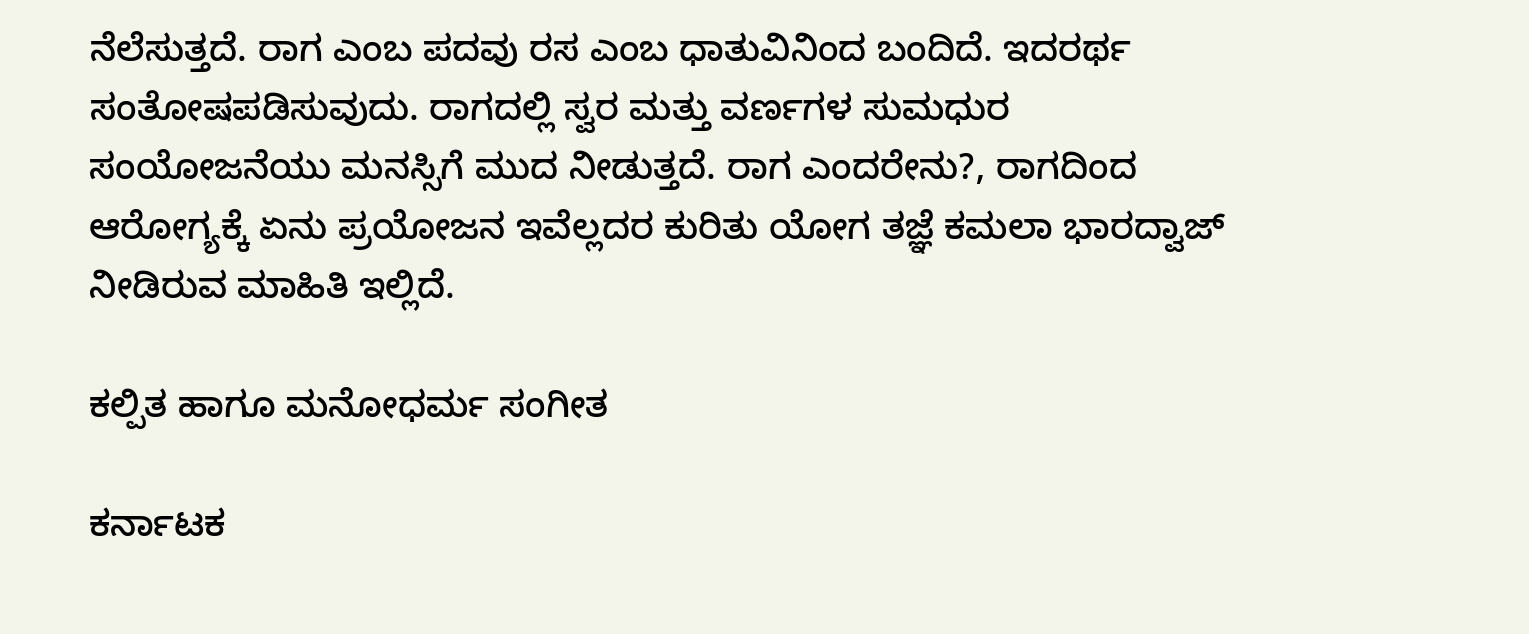ನೆಲೆಸುತ್ತದೆ. ರಾಗ ಎಂಬ ಪದವು ರಸ ಎಂಬ ಧಾತುವಿನಿಂದ ಬಂದಿದೆ. ಇದರರ್ಥ ಸಂತೋಷಪಡಿಸುವುದು. ರಾಗದಲ್ಲಿ ಸ್ವರ ಮತ್ತು ವರ್ಣಗಳ ಸುಮಧುರ ಸಂಯೋಜನೆಯು ಮನಸ್ಸಿಗೆ ಮುದ ನೀಡುತ್ತದೆ. ರಾಗ ಎಂದರೇನು?, ರಾಗದಿಂದ ಆರೋಗ್ಯಕ್ಕೆ ಏನು ಪ್ರಯೋಜನ ಇವೆಲ್ಲದರ ಕುರಿತು ಯೋಗ ತಜ್ಞೆ ಕಮಲಾ ಭಾರದ್ವಾಜ್ ನೀಡಿರುವ ಮಾಹಿತಿ ಇಲ್ಲಿದೆ.

ಕಲ್ಪಿತ ಹಾಗೂ ಮನೋಧರ್ಮ ಸಂಗೀತ

ಕರ್ನಾಟಕ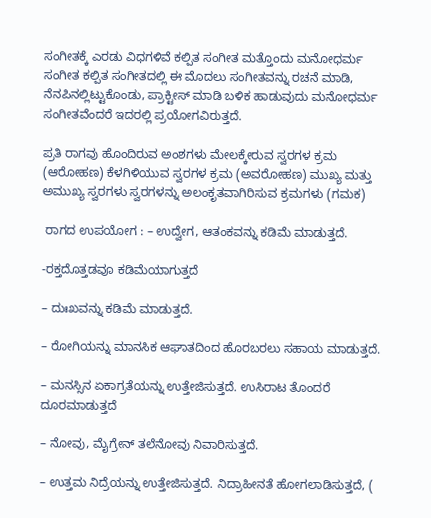ಸಂಗೀತಕ್ಕೆ ಎರಡು ವಿಧಗಳಿವೆ ಕಲ್ಪಿತ ಸಂಗೀತ ಮತ್ತೊಂದು ಮನೋಧರ್ಮ ಸಂಗೀತ ಕಲ್ಪಿತ ಸಂಗೀತದಲ್ಲಿ ಈ ಮೊದಲು ಸಂಗೀತವನ್ನು ರಚನೆ ಮಾಡಿ, ನೆನಪಿನಲ್ಲಿಟ್ಟುಕೊಂಡು, ಪ್ರಾಕ್ಟೀಸ್ ಮಾಡಿ ಬಳಿಕ ಹಾಡುವುದು ಮನೋಧರ್ಮ ಸಂಗೀತವೆಂದರೆ ಇದರಲ್ಲಿ ಪ್ರಯೋಗವಿರುತ್ತದೆ.

ಪ್ರತಿ ರಾಗವು ಹೊಂದಿರುವ ಅಂಶಗಳು ಮೇಲಕ್ಕೇರುವ ಸ್ವರಗಳ ಕ್ರಮ (ಆರೋಹಣ) ಕೆಳಗಿಳಿಯುವ ಸ್ವರಗಳ ಕ್ರಮ (ಅವರೋಹಣ) ಮುಖ್ಯ ಮತ್ತು ಅಮುಖ್ಯ ಸ್ವರಗಳು ಸ್ವರಗಳನ್ನು ಅಲಂಕೃತವಾಗಿರಿಸುವ ಕ್ರಮಗಳು (ಗಮಕ)

 ರಾಗದ ಉಪಯೋಗ : – ಉದ್ವೇಗ, ಆತಂಕವನ್ನು ಕಡಿಮೆ ಮಾಡುತ್ತದೆ.

-ರಕ್ತದೊತ್ತಡವೂ ಕಡಿಮೆಯಾಗುತ್ತದೆ

– ದುಃಖವನ್ನು ಕಡಿಮೆ ಮಾಡುತ್ತದೆ.

– ರೋಗಿಯನ್ನು ಮಾನಸಿಕ ಆಘಾತದಿಂದ ಹೊರಬರಲು ಸಹಾಯ ಮಾಡುತ್ತದೆ.

– ಮನಸ್ಸಿನ ಏಕಾಗ್ರತೆಯನ್ನು ಉತ್ತೇಜಿಸುತ್ತದೆ. ಉಸಿರಾಟ ತೊಂದರೆ ದೂರಮಾಡುತ್ತದೆ

– ನೋವು, ಮೈಗ್ರೇನ್ ತಲೆನೋವು ನಿವಾರಿಸುತ್ತದೆ.

– ಉತ್ತಮ ನಿದ್ರೆಯನ್ನು ಉತ್ತೇಜಿಸುತ್ತದೆ. ನಿದ್ರಾಹೀನತೆ ಹೋಗಲಾಡಿಸುತ್ತದೆ, (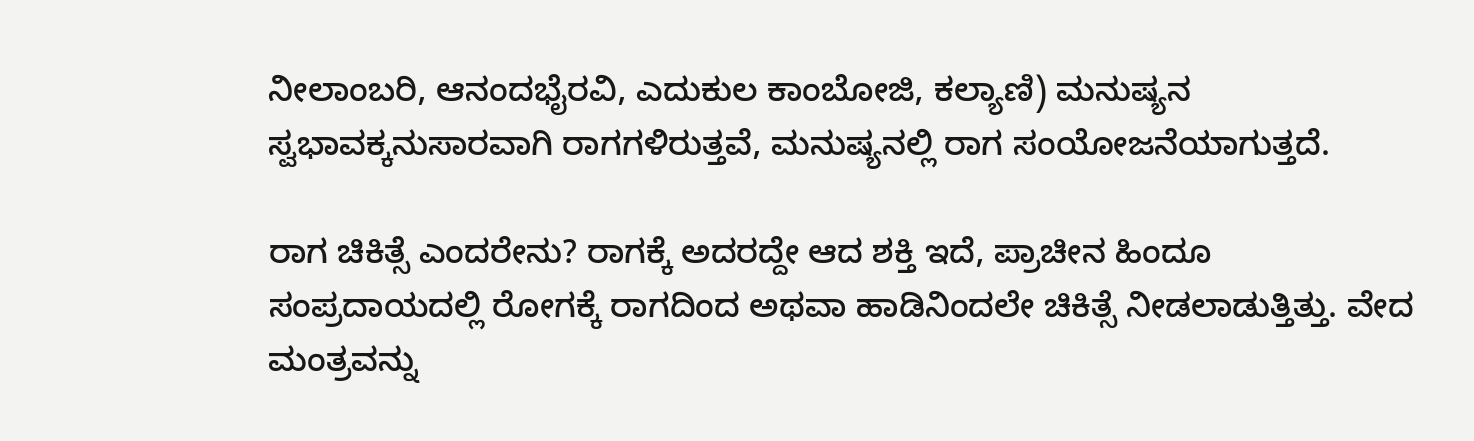ನೀಲಾಂಬರಿ, ಆನಂದಭೈರವಿ, ಎದುಕುಲ ಕಾಂಬೋಜಿ, ಕಲ್ಯಾಣಿ) ಮನುಷ್ಯನ ಸ್ವಭಾವಕ್ಕನುಸಾರವಾಗಿ ರಾಗಗಳಿರುತ್ತವೆ, ಮನುಷ್ಯನಲ್ಲಿ ರಾಗ ಸಂಯೋಜನೆಯಾಗುತ್ತದೆ.

ರಾಗ ಚಿಕಿತ್ಸೆ ಎಂದರೇನು? ರಾಗಕ್ಕೆ ಅದರದ್ದೇ ಆದ ಶಕ್ತಿ ಇದೆ, ಪ್ರಾಚೀನ ಹಿಂದೂ ಸಂಪ್ರದಾಯದಲ್ಲಿ ರೋಗಕ್ಕೆ ರಾಗದಿಂದ ಅಥವಾ ಹಾಡಿನಿಂದಲೇ ಚಿಕಿತ್ಸೆ ನೀಡಲಾಡುತ್ತಿತ್ತು. ವೇದ ಮಂತ್ರವನ್ನು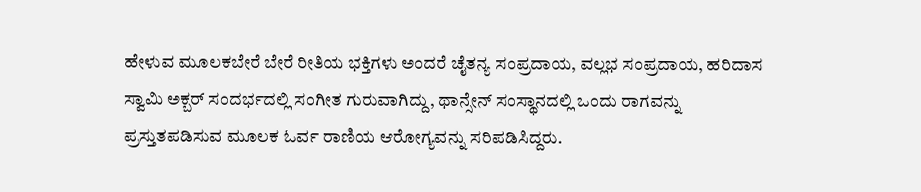ಹೇಳುವ ಮೂಲಕಬೇರೆ ಬೇರೆ ರೀತಿಯ ಭಕ್ತಿಗಳು ಅಂದರೆ ಚೈತನ್ಯ ಸಂಪ್ರದಾಯ, ವಲ್ಲಭ ಸಂಪ್ರದಾಯ, ಹರಿದಾಸ ಸ್ವಾಮಿ ಅಕ್ಬರ್ ಸಂದರ್ಭದಲ್ಲಿ ಸಂಗೀತ ಗುರುವಾಗಿದ್ದು, ಥಾನ್ಸೇನ್ ಸಂಸ್ಥಾನದಲ್ಲಿ ಒಂದು ರಾಗವನ್ನು ಪ್ರಸ್ತುತಪಡಿಸುವ ಮೂಲಕ ಓರ್ವ ರಾಣಿಯ ಆರೋಗ್ಯವನ್ನು ಸರಿಪಡಿಸಿದ್ದರು.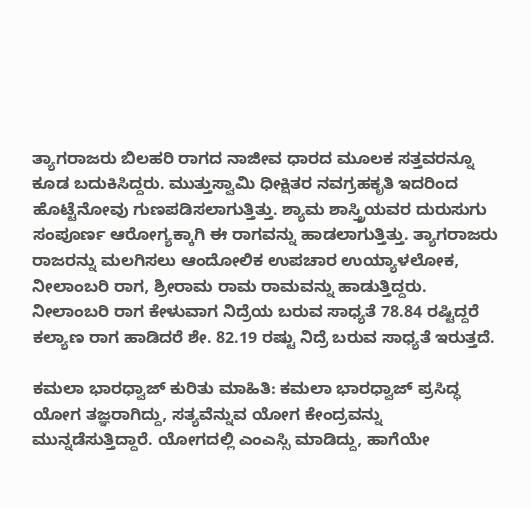ತ್ಯಾಗರಾಜರು ಬಿಲಹರಿ ರಾಗದ ನಾಜೀವ ಧಾರದ ಮೂಲಕ ಸತ್ತವರನ್ನೂ ಕೂಡ ಬದುಕಿಸಿದ್ದರು. ಮುತ್ತುಸ್ವಾಮಿ ಧೀಕ್ಷಿತರ ನವಗ್ರಹಕೃತಿ ಇದರಿಂದ ಹೊಟ್ಟೆನೋವು ಗುಣಪಡಿಸಲಾಗುತ್ತಿತ್ತು. ಶ್ಯಾಮ ಶಾಸ್ತ್ರಿಯವರ ದುರುಸುಗು ಸಂಪೂರ್ಣ ಆರೋಗ್ಯಕ್ಕಾಗಿ ಈ ರಾಗವನ್ನು ಹಾಡಲಾಗುತ್ತಿತ್ತು. ತ್ಯಾಗರಾಜರು ರಾಜರನ್ನು ಮಲಗಿಸಲು ಆಂದೋಲಿಕ ಉಪಚಾರ ಉಯ್ಯಾಳಲೋಕ, ನೀಲಾಂಬರಿ ರಾಗ, ಶ್ರೀರಾಮ ರಾಮ ರಾಮವನ್ನು ಹಾಡುತ್ತಿದ್ದರು. ನೀಲಾಂಬರಿ ರಾಗ ಕೇಳುವಾಗ ನಿದ್ರೆಯ ಬರುವ ಸಾಧ್ಯತೆ 78.84 ರಷ್ಟಿದ್ದರೆ ಕಲ್ಯಾಣ ರಾಗ ಹಾಡಿದರೆ ಶೇ. 82.19 ರಷ್ಟು ನಿದ್ರೆ ಬರುವ ಸಾಧ್ಯತೆ ಇರುತ್ತದೆ.

ಕಮಲಾ ಭಾರಧ್ವಾಜ್ ಕುರಿತು ಮಾಹಿತಿ: ಕಮಲಾ ಭಾರಧ್ವಾಜ್ ಪ್ರಸಿದ್ಧ ಯೋಗ ತಜ್ಞರಾಗಿದ್ದು, ಸತ್ಯವೆನ್ನುವ ಯೋಗ ಕೇಂದ್ರವನ್ನು ಮುನ್ನಡೆಸುತ್ತಿದ್ದಾರೆ. ಯೋಗದಲ್ಲಿ ಎಂಎಸ್ಸಿ ಮಾಡಿದ್ದು, ಹಾಗೆಯೇ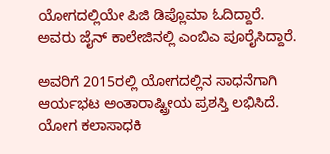ಯೋಗದಲ್ಲಿಯೇ ಪಿಜಿ ಡಿಪ್ಲೊಮಾ ಓದಿದ್ದಾರೆ. ಅವರು ಜೈನ್ ಕಾಲೇಜಿನಲ್ಲಿ ಎಂಬಿಎ ಪೂರೈಸಿದ್ದಾರೆ.

ಅವರಿಗೆ 2015ರಲ್ಲಿ ಯೋಗದಲ್ಲಿನ ಸಾಧನೆಗಾಗಿ ಆರ್ಯಭಟ ಅಂತಾರಾಷ್ಟ್ರೀಯ ಪ್ರಶಸ್ತಿ ಲಭಿಸಿದೆ. ಯೋಗ ಕಲಾಸಾಧಕಿ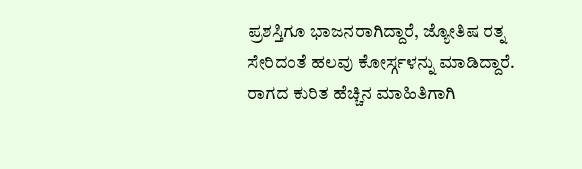ಪ್ರಶಸ್ತಿಗೂ ಭಾಜನರಾಗಿದ್ದಾರೆ, ಜ್ಯೋತಿಷ ರತ್ನ ಸೇರಿದಂತೆ ಹಲವು ಕೋರ್ಸ್ಗಳನ್ನು ಮಾಡಿದ್ದಾರೆ.  ರಾಗದ ಕುರಿತ ಹೆಚ್ಚಿನ ಮಾಹಿತಿಗಾಗಿ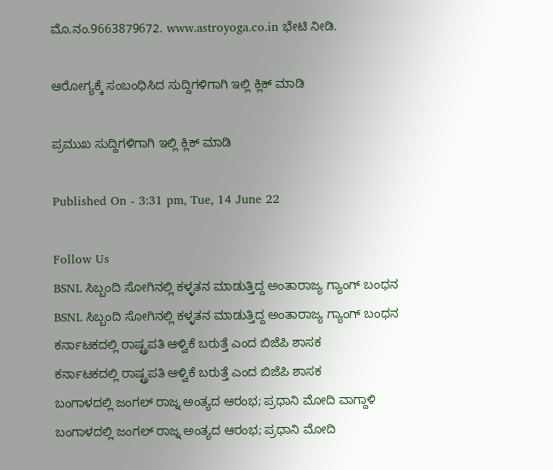ಮೊ.ನಂ.9663879672. www.astroyoga.co.in ಭೇಟಿ ನೀಡಿ.

ಆರೋಗ್ಯಕ್ಕೆ ಸಂಬಂಧಿಸಿದ ಸುದ್ದಿಗಳಿಗಾಗಿ ಇಲ್ಲಿ ಕ್ಲಿಕ್ ಮಾಡಿ

ಪ್ರಮುಖ ಸುದ್ದಿಗಳಿಗಾಗಿ ಇಲ್ಲಿ ಕ್ಲಿಕ್ ಮಾಡಿ

Published On - 3:31 pm, Tue, 14 June 22

Follow Us
BSNL ಸಿಬ್ಬಂದಿ ಸೋಗಿನಲ್ಲಿ ಕಳ್ಳತನ ಮಾಡುತ್ತಿದ್ದ ಅಂತಾರಾಜ್ಯ ಗ್ಯಾಂಗ್ ಬಂಧನ
BSNL ಸಿಬ್ಬಂದಿ ಸೋಗಿನಲ್ಲಿ ಕಳ್ಳತನ ಮಾಡುತ್ತಿದ್ದ ಅಂತಾರಾಜ್ಯ ಗ್ಯಾಂಗ್ ಬಂಧನ
ಕರ್ನಾಟಕದಲ್ಲಿ ರಾಷ್ಟ್ರಪತಿ ಆಳ್ವಿಕೆ ಬರುತ್ತೆ ಎಂದ ಬಿಜೆಪಿ ಶಾಸಕ
ಕರ್ನಾಟಕದಲ್ಲಿ ರಾಷ್ಟ್ರಪತಿ ಆಳ್ವಿಕೆ ಬರುತ್ತೆ ಎಂದ ಬಿಜೆಪಿ ಶಾಸಕ
ಬಂಗಾಳದಲ್ಲಿ ಜಂಗಲ್ ರಾಜ್ನ ಅಂತ್ಯದ ಆರಂಭ; ಪ್ರಧಾನಿ ಮೋದಿ ವಾಗ್ದಾಳಿ
ಬಂಗಾಳದಲ್ಲಿ ಜಂಗಲ್ ರಾಜ್ನ ಅಂತ್ಯದ ಆರಂಭ; ಪ್ರಧಾನಿ ಮೋದಿ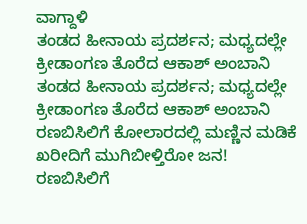ವಾಗ್ದಾಳಿ
ತಂಡದ ಹೀನಾಯ ಪ್ರದರ್ಶನ; ಮಧ್ಯದಲ್ಲೇ ಕ್ರೀಡಾಂಗಣ ತೊರೆದ ಆಕಾಶ್ ಅಂಬಾನಿ
ತಂಡದ ಹೀನಾಯ ಪ್ರದರ್ಶನ; ಮಧ್ಯದಲ್ಲೇ ಕ್ರೀಡಾಂಗಣ ತೊರೆದ ಆಕಾಶ್ ಅಂಬಾನಿ
ರಣಬಿಸಿಲಿಗೆ ಕೋಲಾರದಲ್ಲಿ ಮಣ್ಣಿನ ಮಡಿಕೆ ಖರೀದಿಗೆ ಮುಗಿಬೀಳ್ತಿರೋ ಜನ!
ರಣಬಿಸಿಲಿಗೆ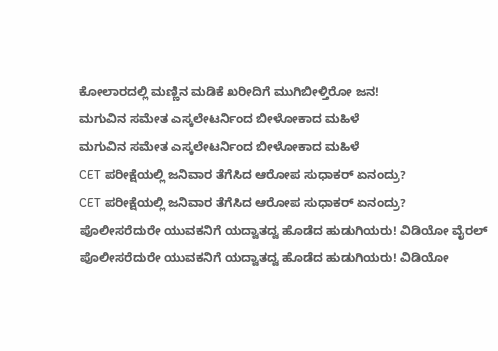ಕೋಲಾರದಲ್ಲಿ ಮಣ್ಣಿನ ಮಡಿಕೆ ಖರೀದಿಗೆ ಮುಗಿಬೀಳ್ತಿರೋ ಜನ!
ಮಗುವಿನ ಸಮೇತ ಎಸ್ಕಲೇಟರ್ನಿಂದ ಬೀಳೋಕಾದ ಮಹಿಳೆ
ಮಗುವಿನ ಸಮೇತ ಎಸ್ಕಲೇಟರ್ನಿಂದ ಬೀಳೋಕಾದ ಮಹಿಳೆ
CET ಪರೀಕ್ಷೆಯಲ್ಲಿ ಜನಿವಾರ ತೆಗೆಸಿದ ಆರೋಪ ಸುಧಾಕರ್ ಏನಂದ್ರು?
CET ಪರೀಕ್ಷೆಯಲ್ಲಿ ಜನಿವಾರ ತೆಗೆಸಿದ ಆರೋಪ ಸುಧಾಕರ್ ಏನಂದ್ರು?
ಪೊಲೀಸರೆದುರೇ ಯುವಕನಿಗೆ ಯದ್ವಾತದ್ವ ಹೊಡೆದ ಹುಡುಗಿಯರು! ವಿಡಿಯೋ ವೈರಲ್
ಪೊಲೀಸರೆದುರೇ ಯುವಕನಿಗೆ ಯದ್ವಾತದ್ವ ಹೊಡೆದ ಹುಡುಗಿಯರು! ವಿಡಿಯೋ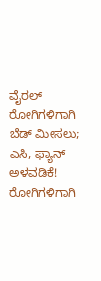ವೈರಲ್
ರೋಗಿಗಳಿಗಾಗಿ ಬೆಡ್ ಮೀಸಲು; ಎಸಿ, ಫ್ಯಾನ್ ಅಳವಡಿಕೆ!
ರೋಗಿಗಳಿಗಾಗಿ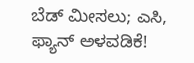ಬೆಡ್ ಮೀಸಲು; ಎಸಿ, ಫ್ಯಾನ್ ಅಳವಡಿಕೆ!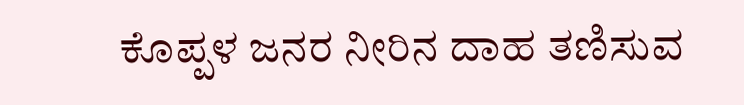ಕೊಪ್ಪಳ ಜನರ ನೀರಿನ ದಾಹ ತಣಿಸುವ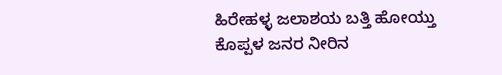ಹಿರೇಹಳ್ಳ ಜಲಾಶಯ ಬತ್ತಿ ಹೋಯ್ತು
ಕೊಪ್ಪಳ ಜನರ ನೀರಿನ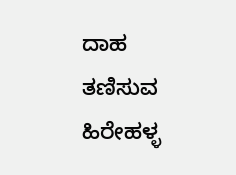ದಾಹ ತಣಿಸುವ ಹಿರೇಹಳ್ಳ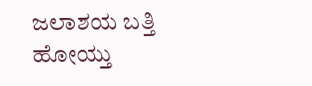ಜಲಾಶಯ ಬತ್ತಿ ಹೋಯ್ತು